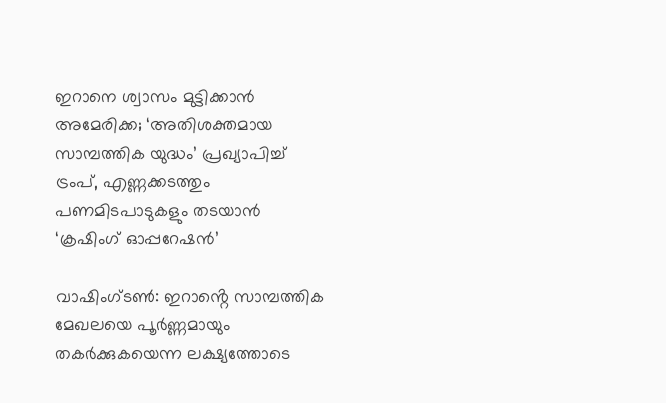ഇറാനെ ശ്വാസം മുട്ടിക്കാൻ അമേരിക്ക; ‘അതിശക്തമായ സാമ്പത്തിക യുദ്ധം’ പ്രഖ്യാപിച്ച് ട്രംപ്, എണ്ണക്കടത്തും പണമിടപാടുകളും തടയാൻ ‘ക്രഷിംഗ് ഓപ്പറേഷൻ’

വാഷിംഗ്ടൺ: ഇറാൻ്റെ സാമ്പത്തിക മേഖലയെ പൂർണ്ണമായും തകർക്കുകയെന്ന ലക്ഷ്യത്തോടെ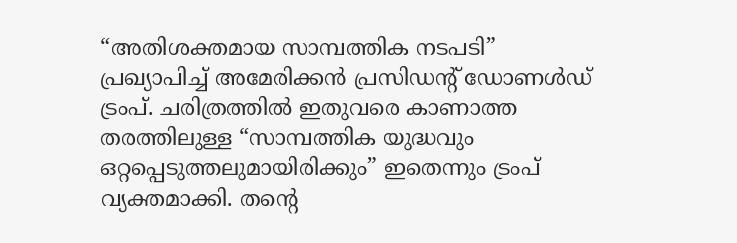“അതിശക്തമായ സാമ്പത്തിക നടപടി” പ്രഖ്യാപിച്ച് അമേരിക്കൻ പ്രസിഡൻ്റ് ഡോണൾഡ് ട്രംപ്. ചരിത്രത്തിൽ ഇതുവരെ കാണാത്ത തരത്തിലുള്ള “സാമ്പത്തിക യുദ്ധവും ഒറ്റപ്പെടുത്തലുമായിരിക്കും” ഇതെന്നും ട്രംപ് വ്യക്തമാക്കി. തൻ്റെ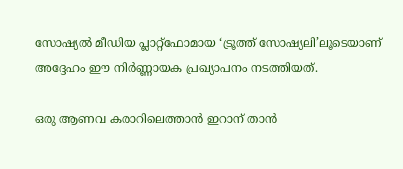സോഷ്യൽ മീഡിയ പ്ലാറ്റ്‌ഫോമായ ‘ട്രൂത്ത് സോഷ്യലി’ലൂടെയാണ് അദ്ദേഹം ഈ നിർണ്ണായക പ്രഖ്യാപനം നടത്തിയത്.

ഒരു ആണവ കരാറിലെത്താൻ ഇറാന് താൻ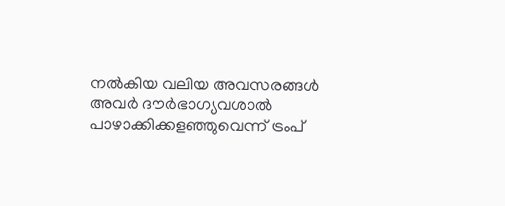നൽകിയ വലിയ അവസരങ്ങൾ അവർ ദൗർഭാഗ്യവശാൽ പാഴാക്കിക്കളഞ്ഞുവെന്ന് ട്രംപ്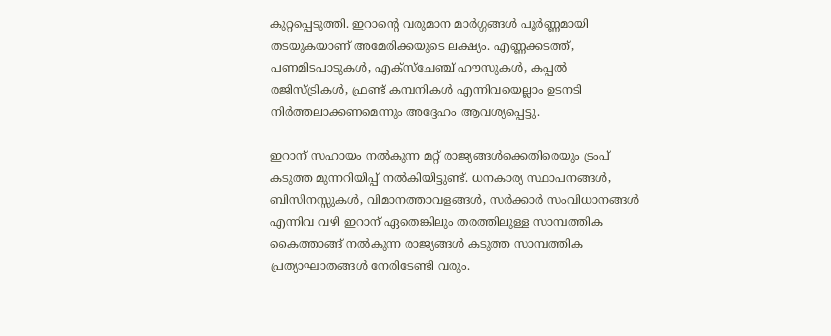കുറ്റപ്പെടുത്തി. ഇറാൻ്റെ വരുമാന മാർഗ്ഗങ്ങൾ പൂർണ്ണമായി തടയുകയാണ് അമേരിക്കയുടെ ലക്ഷ്യം. എണ്ണക്കടത്ത്, പണമിടപാടുകൾ, എക്സ്ചേഞ്ച് ഹൗസുകൾ, കപ്പൽ രജിസ്ട്രികൾ, ഫ്രണ്ട് കമ്പനികൾ എന്നിവയെല്ലാം ഉടനടി നിർത്തലാക്കണമെന്നും അദ്ദേഹം ആവശ്യപ്പെട്ടു.

ഇറാന് സഹായം നൽകുന്ന മറ്റ് രാജ്യങ്ങൾക്കെതിരെയും ട്രംപ് കടുത്ത മുന്നറിയിപ്പ് നൽകിയിട്ടുണ്ട്. ധനകാര്യ സ്ഥാപനങ്ങൾ, ബിസിനസ്സുകൾ, വിമാനത്താവളങ്ങൾ, സർക്കാർ സംവിധാനങ്ങൾ എന്നിവ വഴി ഇറാന് ഏതെങ്കിലും തരത്തിലുള്ള സാമ്പത്തിക കൈത്താങ്ങ് നൽകുന്ന രാജ്യങ്ങൾ കടുത്ത സാമ്പത്തിക പ്രത്യാഘാതങ്ങൾ നേരിടേണ്ടി വരും.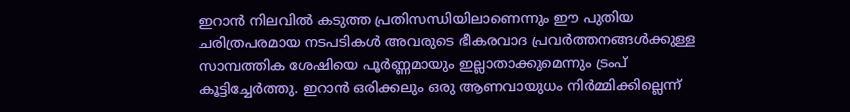ഇറാൻ നിലവിൽ കടുത്ത പ്രതിസന്ധിയിലാണെന്നും ഈ പുതിയ ചരിത്രപരമായ നടപടികൾ അവരുടെ ഭീകരവാദ പ്രവർത്തനങ്ങൾക്കുള്ള സാമ്പത്തിക ശേഷിയെ പൂർണ്ണമായും ഇല്ലാതാക്കുമെന്നും ട്രംപ് കൂട്ടിച്ചേർത്തു. ഇറാൻ ഒരിക്കലും ഒരു ആണവായുധം നിർമ്മിക്കില്ലെന്ന്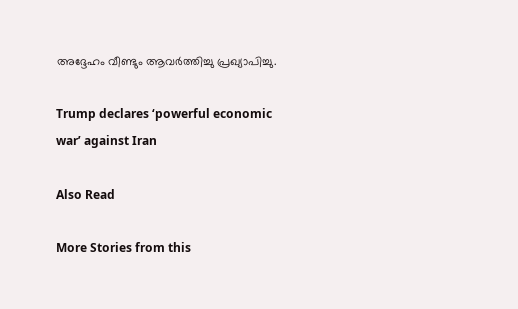അദ്ദേഹം വീണ്ടും ആവർത്തിച്ചു പ്രഖ്യാപിച്ചു.

Trump declares ‘powerful economic war’ against Iran

Also Read

More Stories from this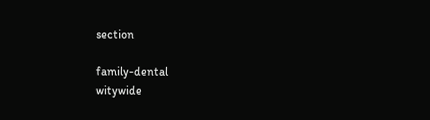section

family-dental
witywide